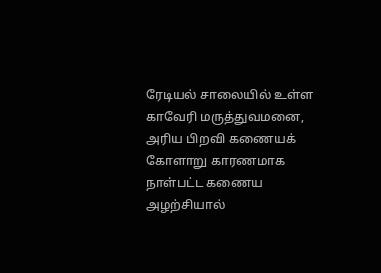ரேடியல் சாலையில் உள்ள காவேரி மருத்துவமனை, அரிய பிறவி கணையக் கோளாறு காரணமாக நாள்பட்ட கணைய அழற்சியால்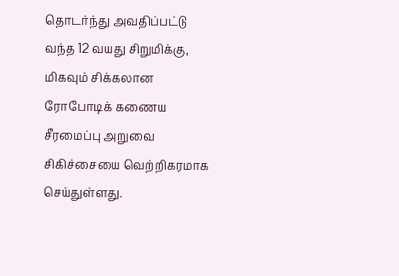தொடர்ந்து அவதிப்பட்டு வந்த 12 வயது சிறுமிக்கு, மிகவும் சிக்கலான ரோபோடிக் கணைய சீரமைப்பு அறுவை சிகிச்சையை வெற்றிகரமாக செய்துள்ளது.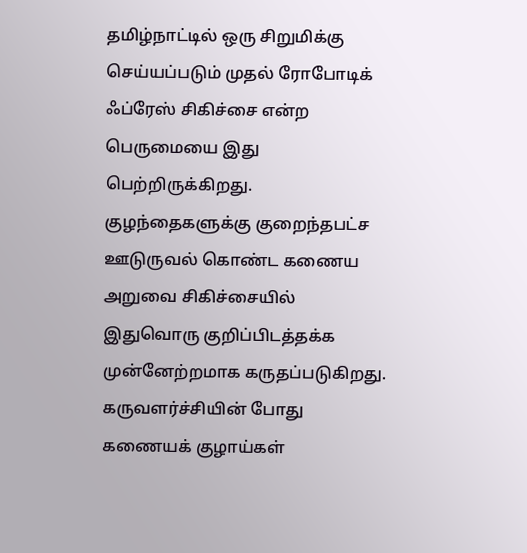தமிழ்நாட்டில் ஒரு சிறுமிக்கு செய்யப்படும் முதல் ரோபோடிக் ஃப்ரேஸ் சிகிச்சை என்ற பெருமையை இது பெற்றிருக்கிறது. குழந்தைகளுக்கு குறைந்தபட்ச ஊடுருவல் கொண்ட கணைய அறுவை சிகிச்சையில் இதுவொரு குறிப்பிடத்தக்க முன்னேற்றமாக கருதப்படுகிறது.
கருவளர்ச்சியின் போது கணையக் குழாய்கள்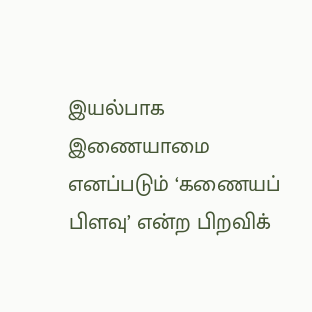இயல்பாக இணையாமை எனப்படும் ‘கணையப் பிளவு’ என்ற பிறவிக்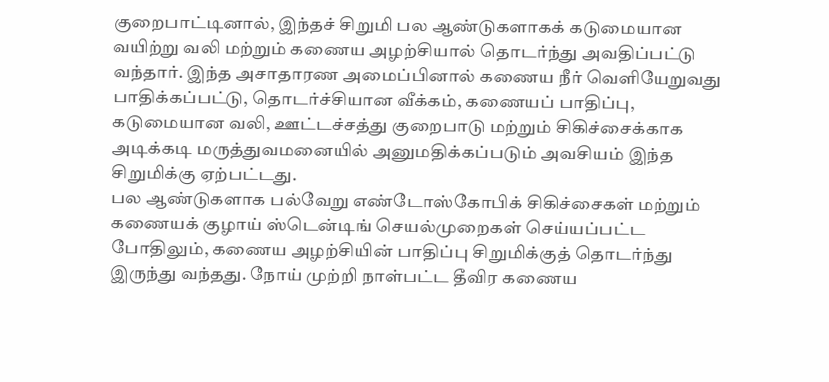குறைபாட்டினால், இந்தச் சிறுமி பல ஆண்டுகளாகக் கடுமையான வயிற்று வலி மற்றும் கணைய அழற்சியால் தொடர்ந்து அவதிப்பட்டு வந்தார். இந்த அசாதாரண அமைப்பினால் கணைய நீர் வெளியேறுவது பாதிக்கப்பட்டு, தொடர்ச்சியான வீக்கம், கணையப் பாதிப்பு, கடுமையான வலி, ஊட்டச்சத்து குறைபாடு மற்றும் சிகிச்சைக்காக அடிக்கடி மருத்துவமனையில் அனுமதிக்கப்படும் அவசியம் இந்த சிறுமிக்கு ஏற்பட்டது.
பல ஆண்டுகளாக பல்வேறு எண்டோஸ்கோபிக் சிகிச்சைகள் மற்றும் கணையக் குழாய் ஸ்டென்டிங் செயல்முறைகள் செய்யப்பட்ட போதிலும், கணைய அழற்சியின் பாதிப்பு சிறுமிக்குத் தொடர்ந்து இருந்து வந்தது. நோய் முற்றி நாள்பட்ட தீவிர கணைய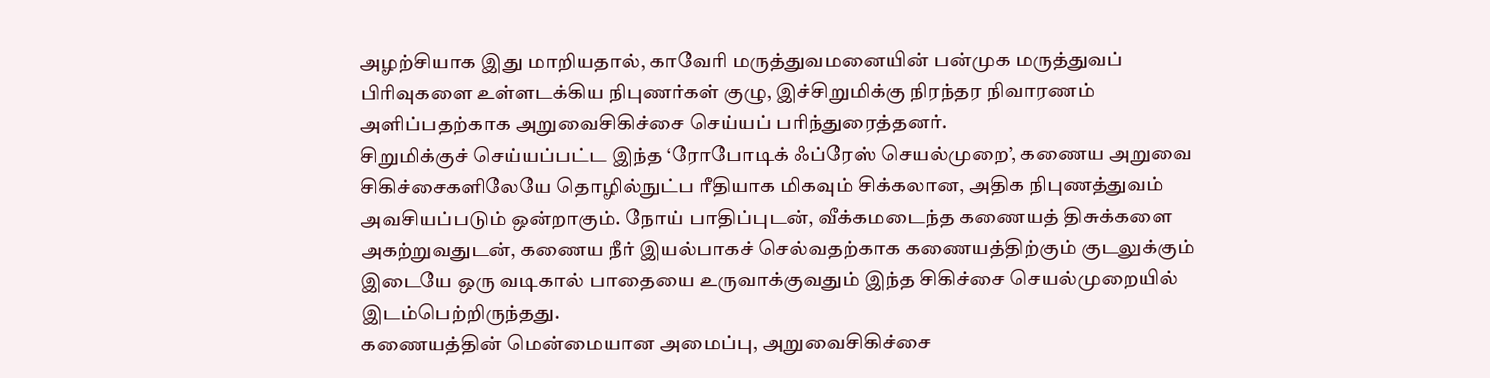அழற்சியாக இது மாறியதால், காவேரி மருத்துவமனையின் பன்முக மருத்துவப் பிரிவுகளை உள்ளடக்கிய நிபுணர்கள் குழு, இச்சிறுமிக்கு நிரந்தர நிவாரணம் அளிப்பதற்காக அறுவைசிகிச்சை செய்யப் பரிந்துரைத்தனர்.
சிறுமிக்குச் செய்யப்பட்ட இந்த ‘ரோபோடிக் ஃப்ரேஸ் செயல்முறை’, கணைய அறுவை சிகிச்சைகளிலேயே தொழில்நுட்ப ரீதியாக மிகவும் சிக்கலான, அதிக நிபுணத்துவம் அவசியப்படும் ஒன்றாகும். நோய் பாதிப்புடன், வீக்கமடைந்த கணையத் திசுக்களை அகற்றுவதுடன், கணைய நீர் இயல்பாகச் செல்வதற்காக கணையத்திற்கும் குடலுக்கும் இடையே ஒரு வடிகால் பாதையை உருவாக்குவதும் இந்த சிகிச்சை செயல்முறையில் இடம்பெற்றிருந்தது.
கணையத்தின் மென்மையான அமைப்பு, அறுவைசிகிச்சை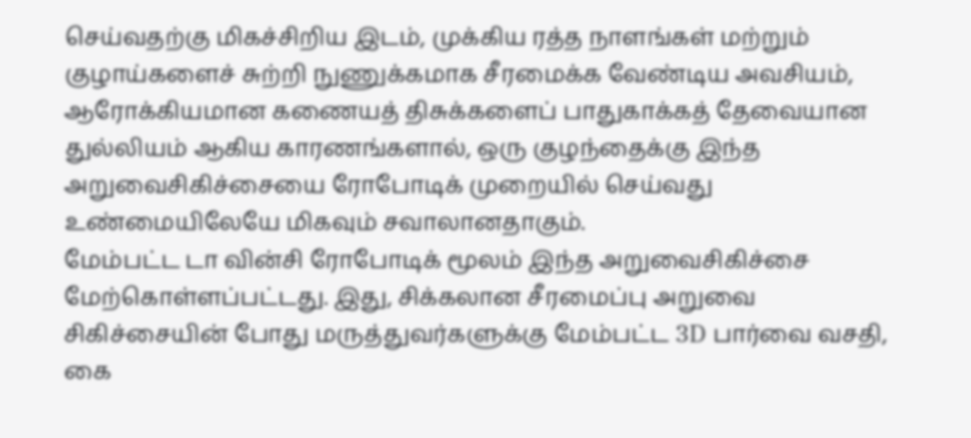செய்வதற்கு மிகச்சிறிய இடம், முக்கிய ரத்த நாளங்கள் மற்றும் குழாய்களைச் சுற்றி நுணுக்கமாக சீரமைக்க வேண்டிய அவசியம், ஆரோக்கியமான கணையத் திசுக்களைப் பாதுகாக்கத் தேவையான துல்லியம் ஆகிய காரணங்களால், ஒரு குழந்தைக்கு இந்த அறுவைசிகிச்சையை ரோபோடிக் முறையில் செய்வது உண்மையிலேயே மிகவும் சவாலானதாகும்.
மேம்பட்ட டா வின்சி ரோபோடிக் மூலம் இந்த அறுவைசிகிச்சை மேற்கொள்ளப்பட்டது. இது, சிக்கலான சீரமைப்பு அறுவை சிகிச்சையின் போது மருத்துவர்களுக்கு மேம்பட்ட 3D பார்வை வசதி, கை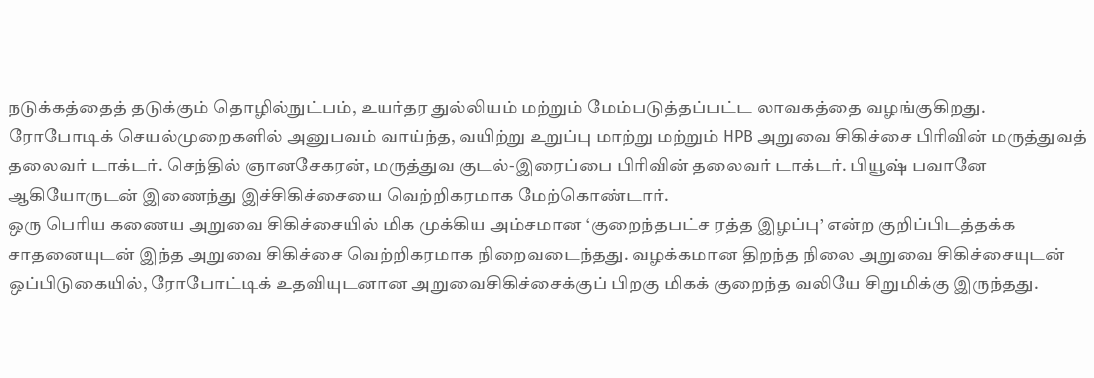நடுக்கத்தைத் தடுக்கும் தொழில்நுட்பம், உயர்தர துல்லியம் மற்றும் மேம்படுத்தப்பட்ட லாவகத்தை வழங்குகிறது.
ரோபோடிக் செயல்முறைகளில் அனுபவம் வாய்ந்த, வயிற்று உறுப்பு மாற்று மற்றும் HPB அறுவை சிகிச்சை பிரிவின் மருத்துவத் தலைவர் டாக்டர். செந்தில் ஞானசேகரன், மருத்துவ குடல்-இரைப்பை பிரிவின் தலைவர் டாக்டர். பியூஷ் பவானே ஆகியோருடன் இணைந்து இச்சிகிச்சையை வெற்றிகரமாக மேற்கொண்டார்.
ஒரு பெரிய கணைய அறுவை சிகிச்சையில் மிக முக்கிய அம்சமான ‘குறைந்தபட்ச ரத்த இழப்பு’ என்ற குறிப்பிடத்தக்க சாதனையுடன் இந்த அறுவை சிகிச்சை வெற்றிகரமாக நிறைவடைந்தது. வழக்கமான திறந்த நிலை அறுவை சிகிச்சையுடன் ஒப்பிடுகையில், ரோபோட்டிக் உதவியுடனான அறுவைசிகிச்சைக்குப் பிறகு மிகக் குறைந்த வலியே சிறுமிக்கு இருந்தது.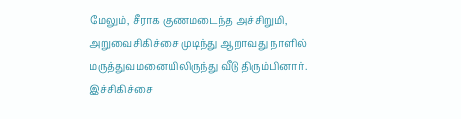மேலும், சீராக குணமடைந்த அச்சிறுமி, அறுவைசிகிச்சை முடிந்து ஆறாவது நாளில் மருத்துவமனையிலிருந்து வீடு திரும்பினார்.
இச்சிகிச்சை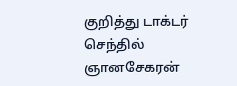குறித்து டாக்டர் செந்தில் ஞானசேகரன்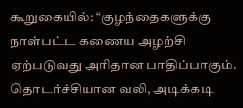கூறுகையில்: “குழந்தைகளுக்கு நாள்பட்ட கணைய அழற்சி ஏற்படுவது அரிதான பாதிப்பாகும். தொடர்ச்சியான வலி, அடிக்கடி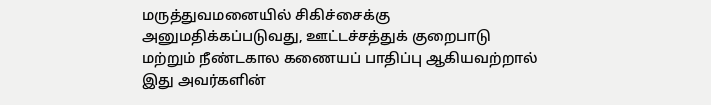மருத்துவமனையில் சிகிச்சைக்கு அனுமதிக்கப்படுவது, ஊட்டச்சத்துக் குறைபாடு மற்றும் நீண்டகால கணையப் பாதிப்பு ஆகியவற்றால் இது அவர்களின்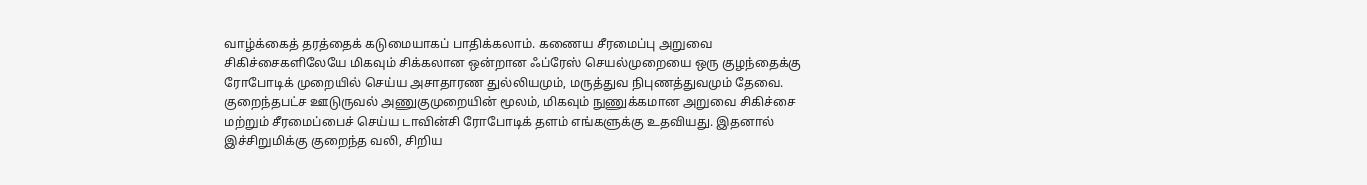வாழ்க்கைத் தரத்தைக் கடுமையாகப் பாதிக்கலாம். கணைய சீரமைப்பு அறுவை சிகிச்சைகளிலேயே மிகவும் சிக்கலான ஒன்றான ஃப்ரேஸ் செயல்முறையை ஒரு குழந்தைக்கு ரோபோடிக் முறையில் செய்ய அசாதாரண துல்லியமும், மருத்துவ நிபுணத்துவமும் தேவை. குறைந்தபட்ச ஊடுருவல் அணுகுமுறையின் மூலம், மிகவும் நுணுக்கமான அறுவை சிகிச்சை மற்றும் சீரமைப்பைச் செய்ய டாவின்சி ரோபோடிக் தளம் எங்களுக்கு உதவியது. இதனால் இச்சிறுமிக்கு குறைந்த வலி, சிறிய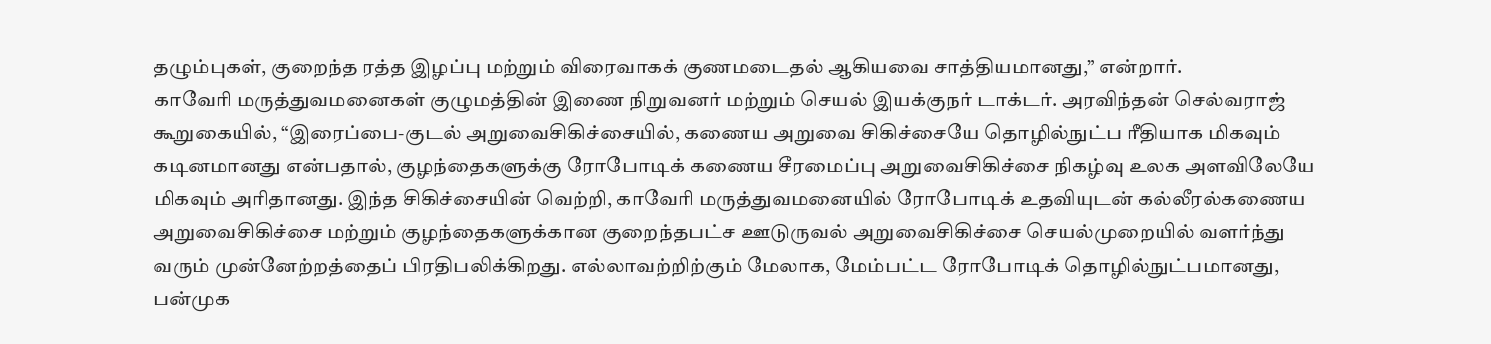தழும்புகள், குறைந்த ரத்த இழப்பு மற்றும் விரைவாகக் குணமடைதல் ஆகியவை சாத்தியமானது,” என்றார்.
காவேரி மருத்துவமனைகள் குழுமத்தின் இணை நிறுவனர் மற்றும் செயல் இயக்குநர் டாக்டர். அரவிந்தன் செல்வராஜ் கூறுகையில், “இரைப்பை-குடல் அறுவைசிகிச்சையில், கணைய அறுவை சிகிச்சையே தொழில்நுட்ப ரீதியாக மிகவும் கடினமானது என்பதால், குழந்தைகளுக்கு ரோபோடிக் கணைய சீரமைப்பு அறுவைசிகிச்சை நிகழ்வு உலக அளவிலேயே மிகவும் அரிதானது. இந்த சிகிச்சையின் வெற்றி, காவேரி மருத்துவமனையில் ரோபோடிக் உதவியுடன் கல்லீரல்கணைய அறுவைசிகிச்சை மற்றும் குழந்தைகளுக்கான குறைந்தபட்ச ஊடுருவல் அறுவைசிகிச்சை செயல்முறையில் வளர்ந்து வரும் முன்னேற்றத்தைப் பிரதிபலிக்கிறது. எல்லாவற்றிற்கும் மேலாக, மேம்பட்ட ரோபோடிக் தொழில்நுட்பமானது, பன்முக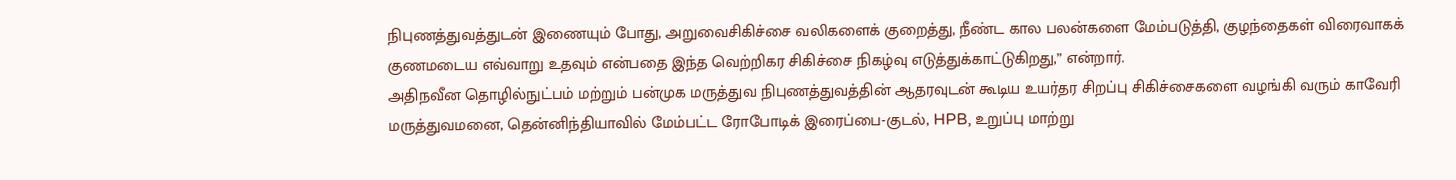நிபுணத்துவத்துடன் இணையும் போது, அறுவைசிகிச்சை வலிகளைக் குறைத்து, நீண்ட கால பலன்களை மேம்படுத்தி, குழந்தைகள் விரைவாகக் குணமடைய எவ்வாறு உதவும் என்பதை இந்த வெற்றிகர சிகிச்சை நிகழ்வு எடுத்துக்காட்டுகிறது,” என்றார்.
அதிநவீன தொழில்நுட்பம் மற்றும் பன்முக மருத்துவ நிபுணத்துவத்தின் ஆதரவுடன் கூடிய உயர்தர சிறப்பு சிகிச்சைகளை வழங்கி வரும் காவேரி மருத்துவமனை, தென்னிந்தியாவில் மேம்பட்ட ரோபோடிக் இரைப்பை-குடல், HPB, உறுப்பு மாற்று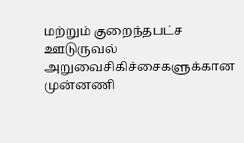மற்றும் குறைந்தபட்ச ஊடுருவல் அறுவைசிகிச்சைகளுக்கான முன்னணி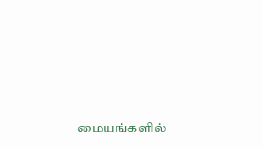மையங்களில்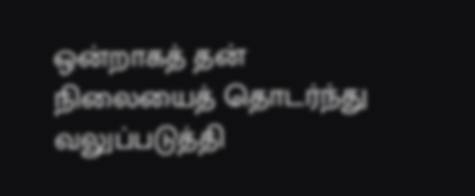ஒன்றாகத் தன் நிலையைத் தொடர்ந்து வலுப்படுத்தி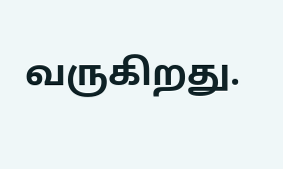வருகிறது.